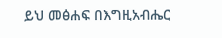ይህ መፅሐፍ በእግዚአብሔር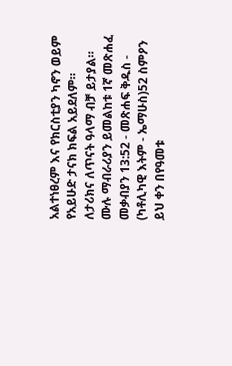አልተነፀረም እና የክርስቲያን ካኖን ወይም የአይሁድ ታናክ ክፍል አይደለም። ለታሪክና ለጥናት ዓላማ ብቻ ይታያል። ሙሉ ማብራሪያን ይመልከቱ 1ኛ መጽሐፈ መቃብያን 13:52 - መጽሐፍ ቅዱስ - (ካቶሊካዊ እትም - ኤማሁስ)52 ስምዖን ይህ ቀን በየዓመቱ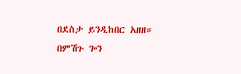በደስታ ይንዲከበር አዘዘ። በምሽጉ ጐን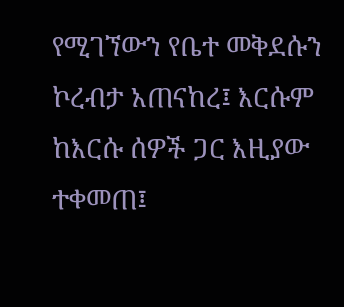የሚገኘውን የቤተ መቅደሱን ኮረብታ አጠናከረ፤ እርሱም ከእርሱ ሰዎች ጋር እዚያው ተቀመጠ፤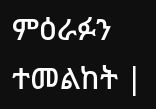ምዕራፉን ተመልከት |